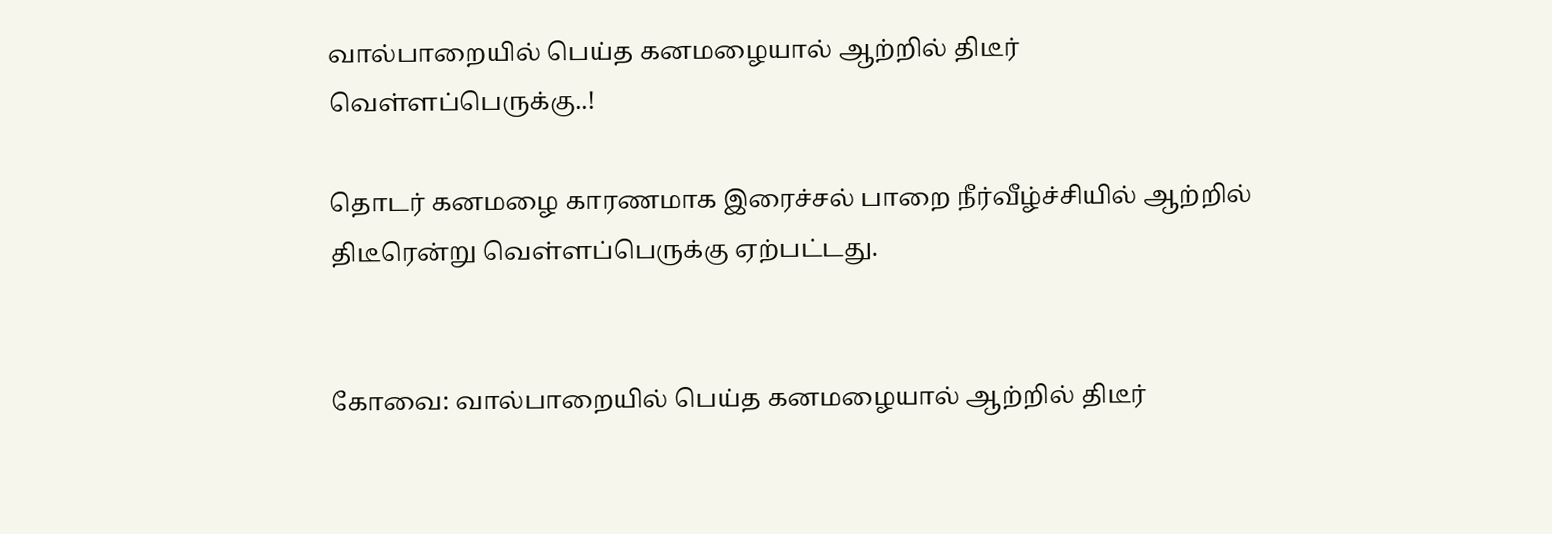வால்பாறையில் பெய்த கனமழையால் ஆற்றில் திடீர் வெள்ளப்பெருக்கு..!

தொடர் கனமழை காரணமாக இரைச்சல் பாறை நீர்வீழ்ச்சியில் ஆற்றில் திடீரென்று வெள்ளப்பெருக்கு ஏற்பட்டது.


கோவை: வால்பாறையில் பெய்த கனமழையால் ஆற்றில் திடீர்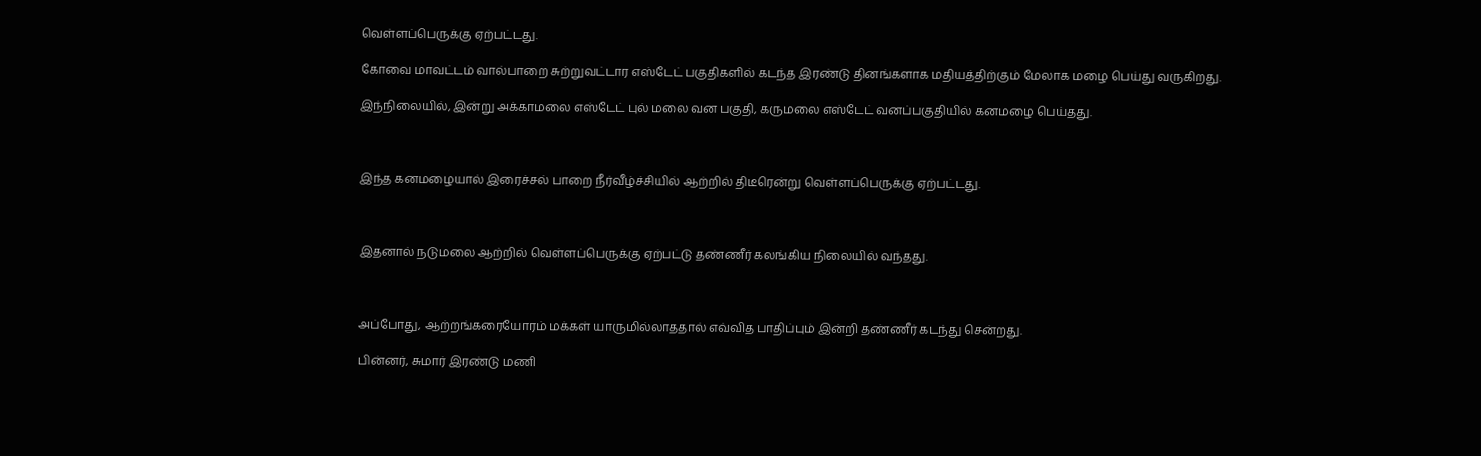வெள்ளப்பெருக்கு ஏற்பட்டது.

கோவை மாவட்டம் வால்பாறை சுற்றுவட்டார எஸ்டேட் பகுதிகளில் கடந்த இரண்டு தினங்களாக மதியத்திற்கும் மேலாக மழை பெய்து வருகிறது.

இந்நிலையில், இன்று அக்காமலை எஸ்டேட் புல் மலை வன பகுதி, கருமலை எஸ்டேட் வனப்பகுதியில் கனமழை பெய்தது.



இந்த கனமழையால் இரைச்சல் பாறை நீர்வீழ்ச்சியில் ஆற்றில் திடீரென்று வெள்ளப்பெருக்கு ஏற்பட்டது.



இதனால் நடுமலை ஆற்றில் வெள்ளப்பெருக்கு ஏற்பட்டு தண்ணீர் கலங்கிய நிலையில் வந்தது.



அப்போது, ஆற்றங்கரையோரம் மக்கள் யாருமில்லாததால் எவ்வித பாதிப்பும் இன்றி தண்ணீர் கடந்து சென்றது.

பின்னர், சுமார் இரண்டு மணி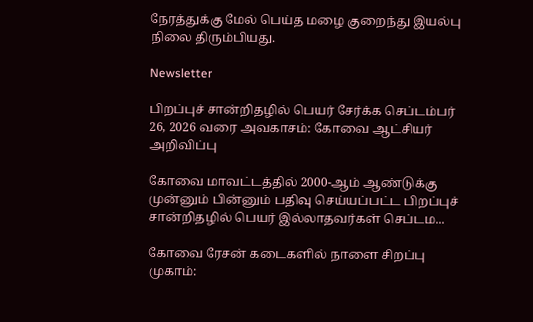நேரத்துக்கு மேல் பெய்த மழை குறைந்து இயல்பு நிலை திரும்பியது.

Newsletter

பிறப்புச் சான்றிதழில் பெயர் சேர்க்க செப்டம்பர் 26, 2026 வரை அவகாசம்: கோவை ஆட்சியர் அறிவிப்பு

கோவை மாவட்டத்தில் 2000-ஆம் ஆண்டுக்கு முன்னும் பின்னும் பதிவு செய்யப்பட்ட பிறப்புச் சான்றிதழில் பெயர் இல்லாதவர்கள் செப்டம...

கோவை ரேசன் கடைகளில் நாளை சிறப்பு முகாம்: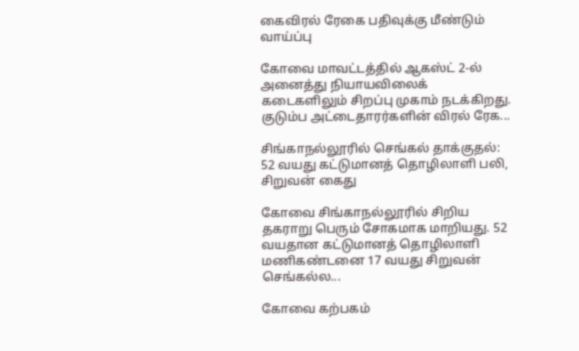கைவிரல் ரேகை பதிவுக்கு மீண்டும் வாய்ப்பு

கோவை மாவட்டத்தில் ஆகஸ்ட் 2-ல் அனைத்து நியாயவிலைக் கடைகளிலும் சிறப்பு முகாம் நடக்கிறது. குடும்ப அட்டைதாரர்களின் விரல் ரேக...

சிங்காநல்லூரில் செங்கல் தாக்குதல்: 52 வயது கட்டுமானத் தொழிலாளி பலி, சிறுவன் கைது

கோவை சிங்காநல்லூரில் சிறிய தகராறு பெரும் சோகமாக மாறியது. 52 வயதான கட்டுமானத் தொழிலாளி மணிகண்டனை 17 வயது சிறுவன் செங்கல்ல...

கோவை கற்பகம்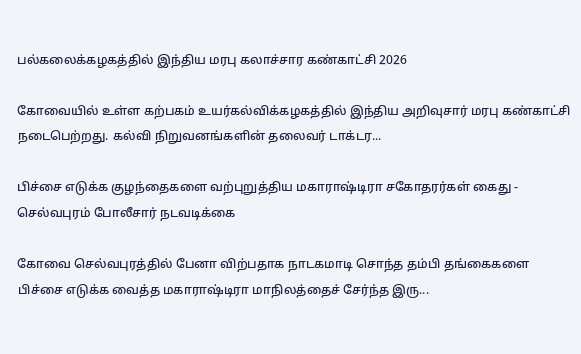பல்கலைக்கழகத்தில் இந்திய மரபு கலாச்சார கண்காட்சி 2026

கோவையில் உள்ள கற்பகம் உயர்கல்விக்கழகத்தில் இந்திய அறிவுசார் மரபு கண்காட்சி நடைபெற்றது. கல்வி நிறுவனங்களின் தலைவர் டாக்டர...

பிச்சை எடுக்க குழந்தைகளை வற்புறுத்திய மகாராஷ்டிரா சகோதரர்கள் கைது - செல்வபுரம் போலீசார் நடவடிக்கை

கோவை செல்வபுரத்தில் பேனா விற்பதாக நாடகமாடி சொந்த தம்பி தங்கைகளை பிச்சை எடுக்க வைத்த மகாராஷ்டிரா மாநிலத்தைச் சேர்ந்த இரு...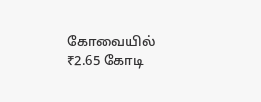கோவையில் ₹2.65 கோடி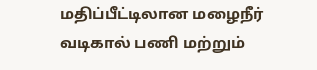மதிப்பீட்டிலான மழைநீர் வடிகால் பணி மற்றும்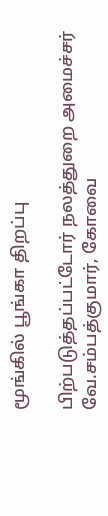மூங்கில் பூங்கா திறப்பு

பிற்படுத்தப்பட்டோர் நலத்துறை அமைச்சர் வே.சம்பத்குமார், கோவை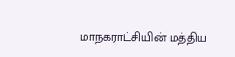மாநகராட்சியின் மத்திய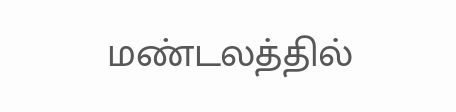மண்டலத்தில்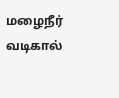மழைநீர் வடிகால்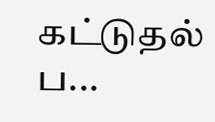கட்டுதல் ப...